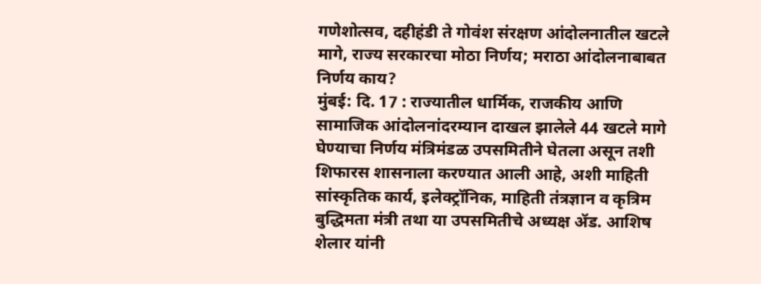गणेशोत्सव, दहीहंडी ते गोवंश संरक्षण आंदोलनातील खटले मागे, राज्य सरकारचा मोठा निर्णय; मराठा आंदोलनाबाबत निर्णय काय?
मुंबई: दि. 17 : राज्यातील धार्मिक, राजकीय आणि सामाजिक आंदोलनांदरम्यान दाखल झालेले 44 खटले मागे घेण्याचा निर्णय मंत्रिमंडळ उपसमितीने घेतला असून तशी शिफारस शासनाला करण्यात आली आहे, अशी माहिती सांस्कृतिक कार्य, इलेक्ट्रॉनिक, माहिती तंत्रज्ञान व कृत्रिम बुद्धिमता मंत्री तथा या उपसमितीचे अध्यक्ष ॲड. आशिष शेलार यांनी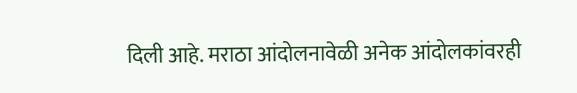दिली आहे. मराठा आंदोलनावेळी अनेक आंदोलकांवरही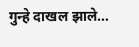गुन्हे दाखल झाले…